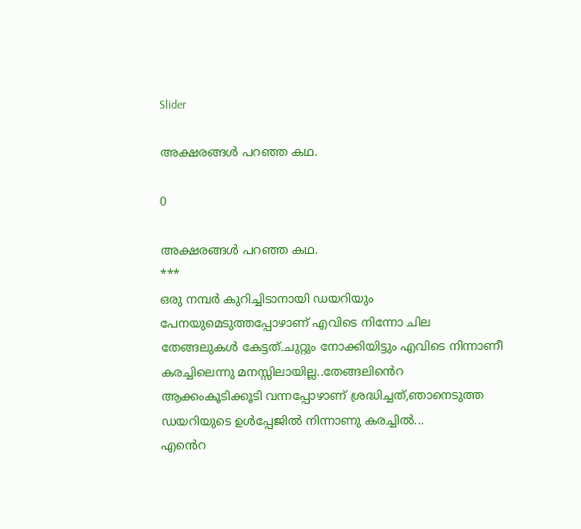Slider

അക്ഷരങ്ങൾ പറഞ്ഞ കഥ.

0

അക്ഷരങ്ങൾ പറഞ്ഞ കഥ.
***
ഒരു നമ്പർ കുറിച്ചിടാനായി ഡയറിയും പേനയുമെടുത്തപ്പോഴാണ് എവിടെ നിന്നോ ചില തേങ്ങലുകൾ കേട്ടത്.ചുറ്റും നോക്കിയിട്ടും എവിടെ നിന്നാണീ കരച്ചിലെന്നു മനസ്സിലായില്ല..തേങ്ങലിൻെറ ആക്കംകൂടിക്കൂടി വന്നപ്പോഴാണ് ശ്രദ്ധിച്ചത്,ഞാനെടുത്ത ഡയറിയുടെ ഉൾപ്പേജിൽ നിന്നാണു കരച്ചിൽ...
എൻെറ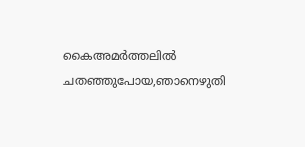കൈഅമർത്തലിൽ ചതഞ്ഞുപോയ,ഞാനെഴുതി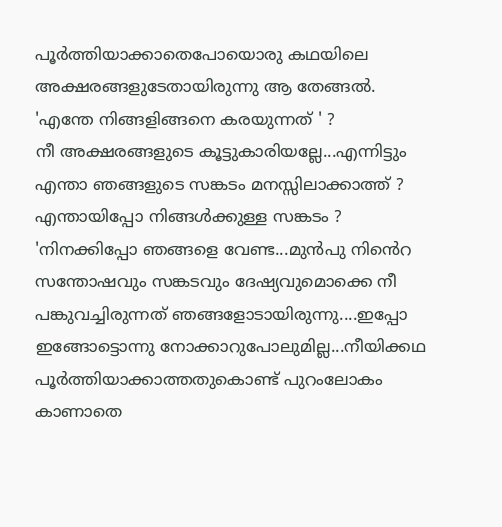പൂർത്തിയാക്കാതെപോയൊരു കഥയിലെ അക്ഷരങ്ങളുടേതായിരുന്നു ആ തേങ്ങൽ.
'എന്തേ നിങ്ങളിങ്ങനെ കരയുന്നത് ' ?
നീ അക്ഷരങ്ങളുടെ കൂട്ടുകാരിയല്ലേ...എന്നിട്ടും എന്താ ഞങ്ങളുടെ സങ്കടം മനസ്സിലാക്കാത്ത് ?
എന്തായിപ്പോ നിങ്ങൾക്കുള്ള സങ്കടം ?
'നിനക്കിപ്പോ ഞങ്ങളെ വേണ്ട...മുൻപു നിൻെറ സന്തോഷവും സങ്കടവും ദേഷ്യവുമൊക്കെ നീ പങ്കുവച്ചിരുന്നത് ഞങ്ങളോടായിരുന്നു....ഇപ്പോ ഇങ്ങോട്ടൊന്നു നോക്കാറുപോലുമില്ല...നീയിക്കഥ പൂർത്തിയാക്കാത്തതുകൊണ്ട് പുറംലോകം കാണാതെ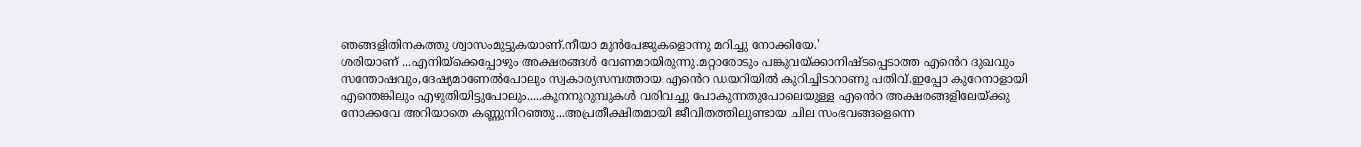ഞങ്ങളിതിനകത്തു ശ്വാസംമുട്ടുകയാണ്.നീയാ മുൻപേജുകളൊന്നു മറിച്ചു നോക്കിയേ.'
ശരിയാണ് ...എനിയ്ക്കെപ്പോഴും അക്ഷരങ്ങൾ വേണമായിരുന്നു.മറ്റാരോടും പങ്കുവയ്ക്കാനിഷ്ടപ്പെടാത്ത എൻെറ ദുഖവും സന്തോഷവും,ദേഷ്യമാണേൽപോലും സ്വകാര്യസമ്പത്തായ എൻെറ ഡയറിയിൽ കുറിച്ചിടാറാണു പതിവ്.ഇപ്പോ കുറേനാളായി എന്തെങ്കിലും എഴുതിയിട്ടുപോലും.....കൂനനുറുമ്പുകൾ വരിവച്ചു പോകുന്നതുപോലെയുള്ള എൻെറ അക്ഷരങ്ങളിലേയ്ക്കു നോക്കവേ അറിയാതെ കണ്ണുനിറഞ്ഞു...അപ്രതീക്ഷിതമായി ജീവിതത്തിലുണ്ടായ ചില സംഭവങ്ങളെന്നെ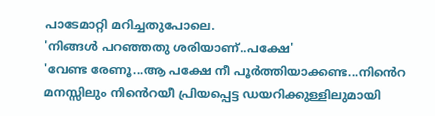പാടേമാറ്റി മറിച്ചതുപോലെ.
'നിങ്ങൾ പറഞ്ഞതു ശരിയാണ്..പക്ഷേ'
'വേണ്ട രേണൂ...ആ പക്ഷേ നീ പൂർത്തിയാക്കണ്ട...നിൻെറ മനസ്സിലും നിൻെറയീ പ്രിയപ്പെട്ട ഡയറിക്കുള്ളിലുമായി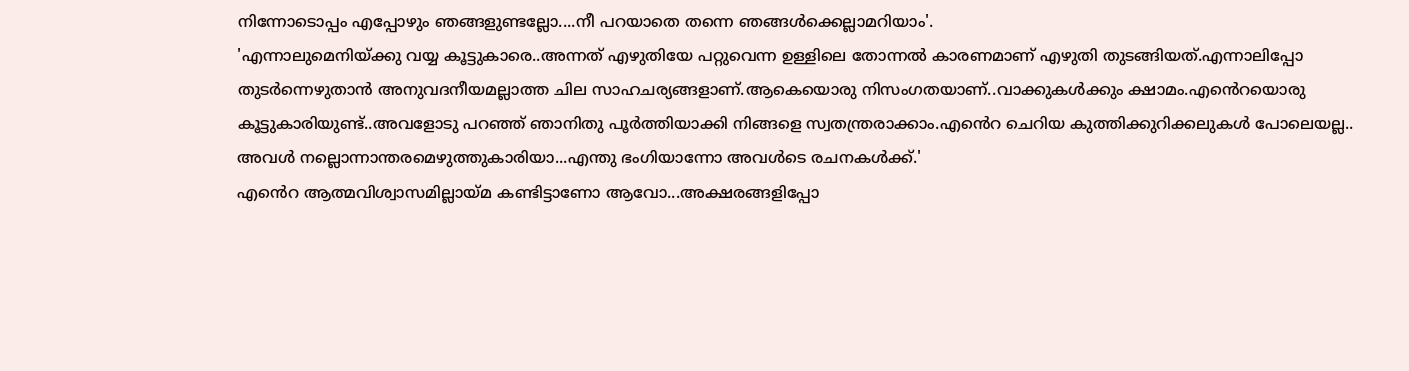നിന്നോടൊപ്പം എപ്പോഴും ഞങ്ങളുണ്ടല്ലോ....നീ പറയാതെ തന്നെ ഞങ്ങൾക്കെല്ലാമറിയാം'.
'എന്നാലുമെനിയ്ക്കു വയ്യ കൂട്ടുകാരെ..അന്നത് എഴുതിയേ പറ്റുവെന്ന ഉള്ളിലെ തോന്നൽ കാരണമാണ് എഴുതി തുടങ്ങിയത്‌.എന്നാലിപ്പോ തുടർന്നെഴുതാൻ അനുവദനീയമല്ലാത്ത ചില സാഹചര്യങ്ങളാണ്‌.ആകെയൊരു നിസംഗതയാണ്..വാക്കുകൾക്കും ക്ഷാമം.എൻെറയൊരു കൂട്ടുകാരിയുണ്ട്..അവളോടു പറഞ്ഞ് ഞാനിതു പൂർത്തിയാക്കി നിങ്ങളെ സ്വതന്ത്രരാക്കാം.എൻെറ ചെറിയ കുത്തിക്കുറിക്കലുകൾ പോലെയല്ല.. അവൾ നല്ലൊന്നാന്തരമെഴുത്തുകാരിയാ...എന്തു ഭംഗിയാന്നോ അവൾടെ രചനകൾക്ക്.'
എൻെറ ആത്മവിശ്വാസമില്ലായ്മ കണ്ടിട്ടാണോ ആവോ...അക്ഷരങ്ങളിപ്പോ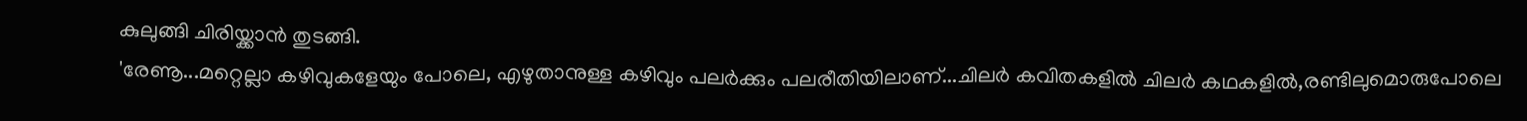കുലുങ്ങി ചിരിയ്ക്കാൻ തുടങ്ങി.
'രേണൂ...മറ്റെല്ലാ കഴിവുകളേയും പോലെ, എഴുതാനുള്ള കഴിവും പലർക്കും പലരീതിയിലാണ്...ചിലർ കവിതകളിൽ ചിലർ കഥകളിൽ,രണ്ടിലുമൊരുപോലെ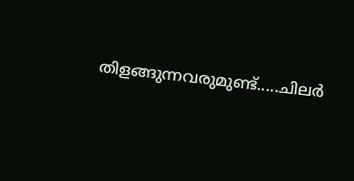തിളങ്ങുന്നവരുമുണ്ട്.....ചിലർ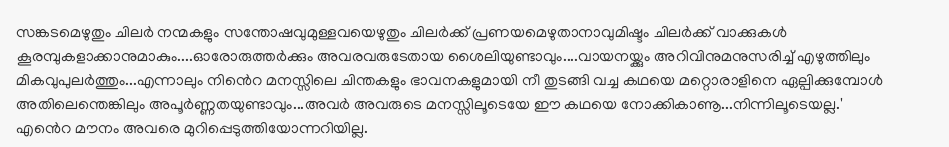സങ്കടമെഴുതും ചിലർ നന്മകളും സന്തോഷവുമുള്ളവയെഴുതും ചിലർക്ക് പ്രണയമെഴുതാനാവുമിഷ്ടം ചിലർക്ക് വാക്കുകൾ കൂരമ്പുകളാക്കാനുമാകും....ഓരോരുത്തർക്കും അവരവരുടേതായ ശൈലിയുണ്ടാവും....വായനയ്ക്കും അറിവിനുമനുസരിച്ച് എഴുത്തിലും മികവുപുലർത്തും...എന്നാലും നിൻെറ മനസ്സിലെ ചിന്തകളും ഭാവനകളുമായി നീ തുടങ്ങി വച്ച കഥയെ മറ്റൊരാളിനെ ഏല്പിക്കുമ്പോൾ അതിലെന്തെങ്കിലും അപൂർണ്ണതയുണ്ടാവും...അവർ അവരുടെ മനസ്സിലൂടെയേ ഈ കഥയെ നോക്കികാണൂ...നിന്നിലൂടെയല്ല.'
എൻെറ മൗനം അവരെ മുറിപ്പെടുത്തിയോന്നറിയില്ല.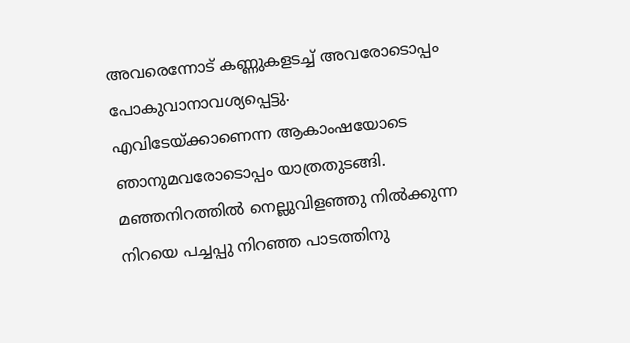അവരെന്നോട് കണ്ണുകളടച്ച് അവരോടൊപ്പം പോകുവാനാവശ്യപ്പെട്ടു.
എവിടേയ്ക്കാണെന്ന ആകാംഷയോടെ ഞാനുമവരോടൊപ്പം യാത്രതുടങ്ങി.
മഞ്ഞനിറത്തിൽ നെല്ലുവിളഞ്ഞു നിൽക്കുന്ന നിറയെ പച്ചപ്പു നിറഞ്ഞ പാടത്തിനു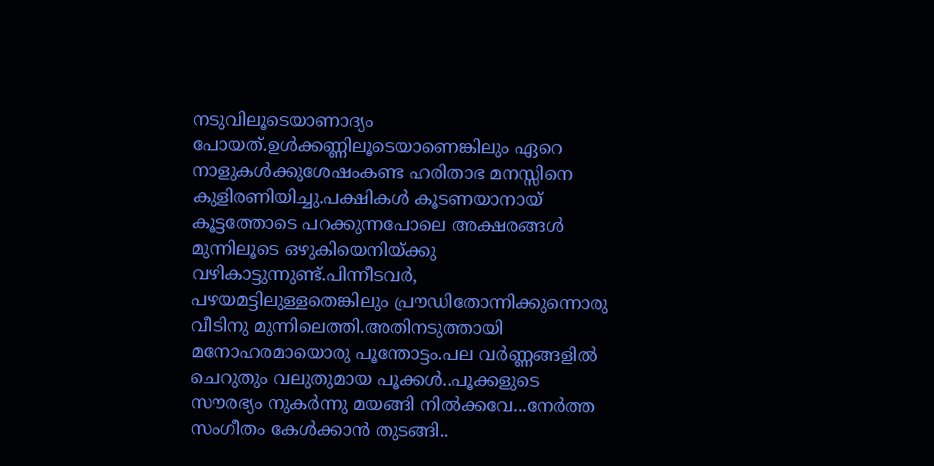നടുവിലൂടെയാണാദ്യം പോയത്.ഉൾക്കണ്ണിലൂടെയാണെങ്കിലും ഏറെ നാളുകൾക്കുശേഷംകണ്ട ഹരിതാഭ മനസ്സിനെ കുളിരണിയിച്ചു.പക്ഷികൾ കൂടണയാനായ് കൂട്ടത്തോടെ പറക്കുന്നപോലെ അക്ഷരങ്ങൾ മുന്നിലൂടെ ഒഴുകിയെനിയ്ക്കു വഴികാട്ടുന്നുണ്ട്.പിന്നീടവർ, പഴയമട്ടിലുള്ളതെങ്കിലും പ്രൗഡിതോന്നിക്കുന്നൊരു വീടിനു മുന്നിലെത്തി.അതിനടുത്തായി മനോഹരമായൊരു പൂന്തോട്ടം.പല വർണ്ണങ്ങളിൽ ചെറുതും വലുതുമായ പൂക്കൾ..പൂക്കളുടെ സൗരഭ്യം നുകർന്നു മയങ്ങി നിൽക്കവേ...നേർത്ത സംഗീതം കേൾക്കാൻ തുടങ്ങി..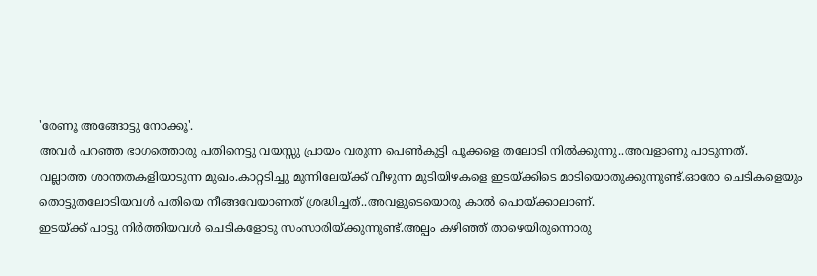'രേണൂ അങ്ങോട്ടു നോക്കൂ'.
അവർ പറഞ്ഞ ഭാഗത്തൊരു പതിനെട്ടു വയസ്സു പ്രായം വരുന്ന പെൺകുട്ടി പൂക്കളെ തലോടി നിൽക്കുന്നു..അവളാണു പാടുന്നത്.
വല്ലാത്ത ശാന്തതകളിയാടുന്ന മുഖം.കാറ്റടിച്ചു മുന്നിലേയ്ക്ക് വീഴുന്ന മുടിയിഴകളെ ഇടയ്ക്കിടെ മാടിയൊതുക്കുന്നുണ്ട്.ഓരോ ചെടികളെയും തൊട്ടുതലോടിയവൾ പതിയെ നീങ്ങവേയാണത് ശ്രദ്ധിച്ചത്..അവളുടെയൊരു കാൽ പൊയ്ക്കാലാണ്.
ഇടയ്ക്ക് പാട്ടു നിർത്തിയവൾ ചെടികളോടു സംസാരിയ്ക്കുന്നുണ്ട്.അല്പം കഴിഞ്ഞ് താഴെയിരുന്നൊരു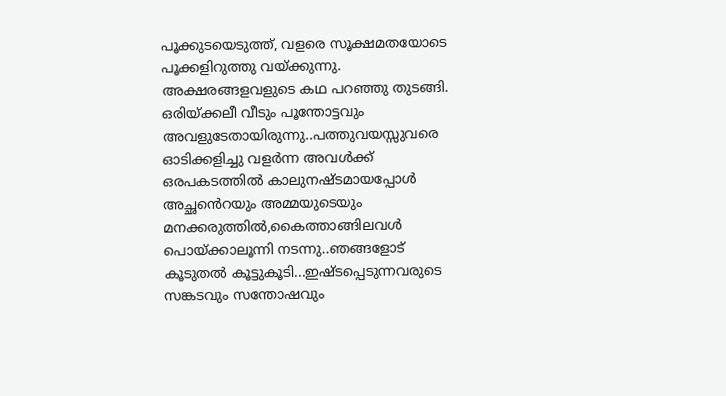പൂക്കുടയെടുത്ത്, വളരെ സൂക്ഷമതയോടെ പൂക്കളിറുത്തു വയ്ക്കുന്നു.
അക്ഷരങ്ങളവളുടെ കഥ പറഞ്ഞു തുടങ്ങി.
ഒരിയ്ക്കലീ വീടും പൂന്തോട്ടവും അവളുടേതായിരുന്നു..പത്തുവയസ്സുവരെ ഓടിക്കളിച്ചു വളർന്ന അവൾക്ക് ഒരപകടത്തിൽ കാലുനഷ്ടമായപ്പോൾ അച്ഛൻെറയും അമ്മയുടെയും മനക്കരുത്തിൽ,കൈത്താങ്ങിലവൾ പൊയ്ക്കാലൂന്നി നടന്നു..ഞങ്ങളോട് കൂടുതൽ കൂട്ടുകൂടി...ഇഷ്ടപ്പെടുന്നവരുടെ സങ്കടവും സന്തോഷവും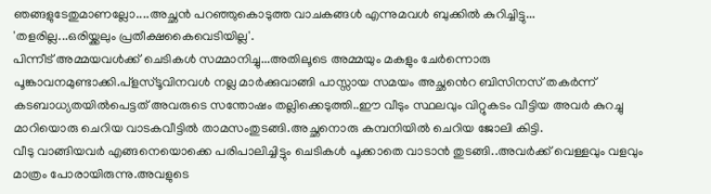ഞങ്ങളുടേതുമാണല്ലോ....അച്ഛൻ പറഞ്ഞുകൊടുത്ത വാചകങ്ങൾ എന്നുമവൾ ബുക്കിൽ കുറിച്ചിട്ടു...
'തളരില്ല...ഒരിയ്ക്കലും പ്രതീക്ഷകൈവെടിയില്ല'.
പിന്നീട് അമ്മയവൾക്ക് ചെടികൾ സമ്മാനിച്ചു...അതിലൂടെ അമ്മയും മകളും ചേർന്നൊരു പൂങ്കാവനമുണ്ടാക്കി.പ്ളസ്ടൂവിനവൾ നല്ല മാർക്കുവാങ്ങി പാസ്സായ സമയം അച്ഛൻെറ ബിസിനസ് തകർന്ന് കടബാധ്യതയിൽപെട്ടത് അവരുടെ സന്തോഷം തല്ലിക്കെടുത്തി..ഈ വീടും സ്ഥലവും വിറ്റുകടം വീട്ടിയ അവർ കുറച്ചു മാറിയൊരു ചെറിയ വാടകവീട്ടിൽ താമസംതുടങ്ങി.അച്ഛനൊരു കമ്പനിയിൽ ചെറിയ ജോലി കിട്ടി.
വീടു വാങ്ങിയവർ എങ്ങനെയൊക്കെ പരിപാലിച്ചിട്ടും ചെടികൾ പൂക്കാതെ വാടാൻ തുടങ്ങി..അവർക്ക് വെള്ളവും വളവും മാത്രം പോരായിരുന്നു.അവളുടെ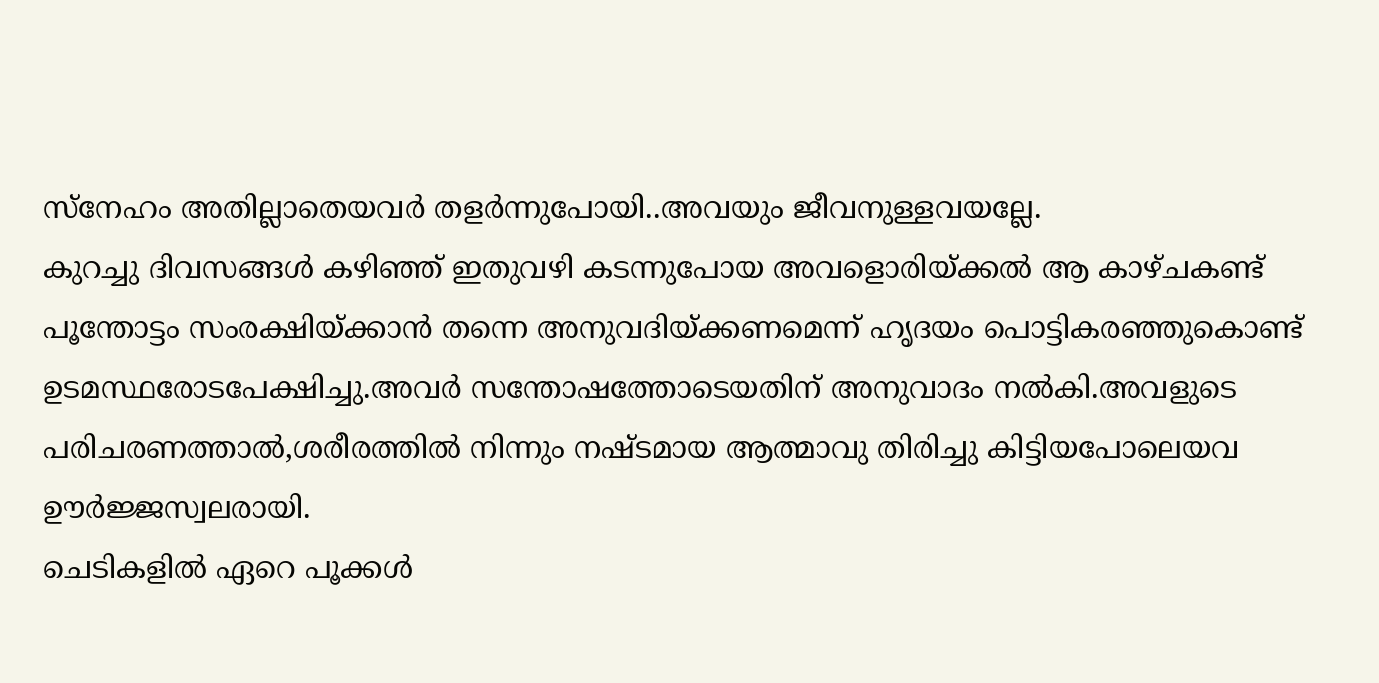സ്നേഹം അതില്ലാതെയവർ തളർന്നുപോയി..അവയും ജീവനുള്ളവയല്ലേ.
കുറച്ചു ദിവസങ്ങൾ കഴിഞ്ഞ് ഇതുവഴി കടന്നുപോയ അവളൊരിയ്ക്കൽ ആ കാഴ്ചകണ്ട് പൂന്തോട്ടം സംരക്ഷിയ്ക്കാൻ തന്നെ അനുവദിയ്ക്കണമെന്ന് ഹൃദയം പൊട്ടികരഞ്ഞുകൊണ്ട് ഉടമസ്ഥരോടപേക്ഷിച്ചു.അവർ സന്തോഷത്തോടെയതിന് അനുവാദം നൽകി.അവളുടെ പരിചരണത്താൽ,ശരീരത്തിൽ നിന്നും നഷ്ടമായ ആത്മാവു തിരിച്ചു കിട്ടിയപോലെയവ ഊർജ്ജസ്വലരായി.
ചെടികളിൽ ഏറെ പൂക്കൾ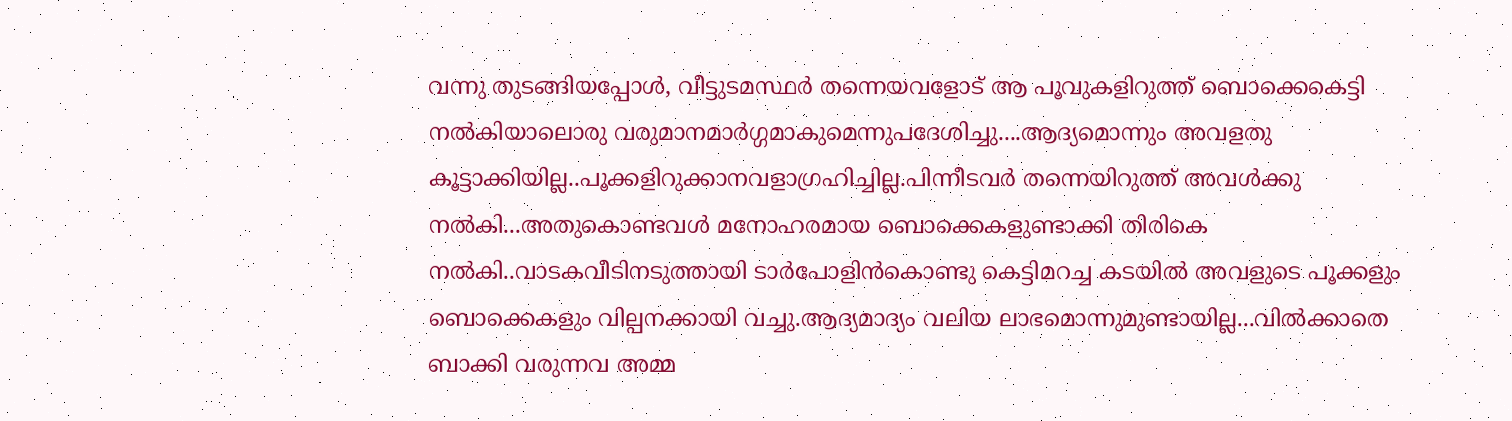വന്നു തുടങ്ങിയപ്പോൾ, വീട്ടുടമസ്ഥർ തന്നെയവളോട് ആ പൂവുകളിറുത്ത് ബൊക്കെകെട്ടി നൽകിയാലൊരു വരുമാനമാർഗ്ഗമാകുമെന്നുപദേശിച്ചു....ആദ്യമൊന്നും അവളതു കൂട്ടാക്കിയില്ല..പൂക്കളിറുക്കാനവളാഗ്രഹിച്ചില്ല.പിന്നീടവർ തന്നെയിറുത്ത് അവൾക്കു നൽകി...അതുകൊണ്ടവൾ മനോഹരമായ ബൊക്കെകളുണ്ടാക്കി തിരികെ നൽകി..വാടകവീടിനടുത്തായി ടാർപോളിൻകൊണ്ടു കെട്ടിമറച്ച കടയിൽ അവളുടെ പൂക്കളും ബൊക്കെകളും വില്പനക്കായി വച്ചു.ആദ്യമാദ്യം വലിയ ലാഭമൊന്നുമുണ്ടായില്ല...വിൽക്കാതെ ബാക്കി വരുന്നവ അമ്മ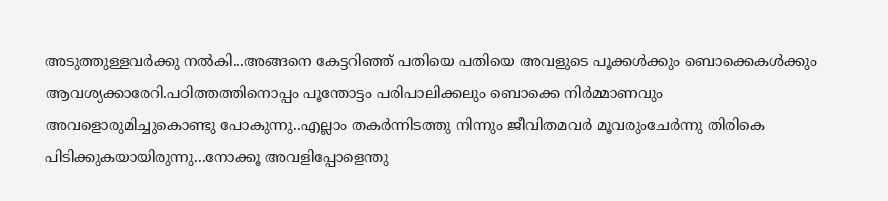അടുത്തുള്ളവർക്കു നൽകി...അങ്ങനെ കേട്ടറിഞ്ഞ് പതിയെ പതിയെ അവളുടെ പൂക്കൾക്കും ബൊക്കെകൾക്കും ആവശ്യക്കാരേറി.പഠിത്തത്തിനൊപ്പം പൂന്തോട്ടം പരിപാലിക്കലും ബൊക്കെ നിർമ്മാണവും അവളൊരുമിച്ചുകൊണ്ടു പോകുന്നു..എല്ലാം തകർന്നിടത്തു നിന്നും ജീവിതമവർ മൂവരുംചേർന്നു തിരികെ പിടിക്കുകയായിരുന്നു...നോക്കൂ അവളിപ്പോളെന്തു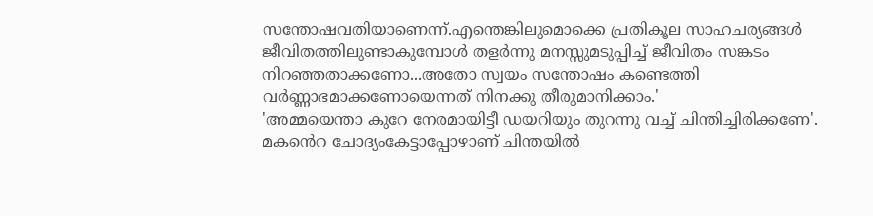സന്തോഷവതിയാണെന്ന്.എന്തെങ്കിലുമൊക്കെ പ്രതികൂല സാഹചര്യങ്ങൾ ജീവിതത്തിലുണ്ടാകുമ്പോൾ തളർന്നു മനസ്സുമടുപ്പിച്ച് ജീവിതം സങ്കടം നിറഞ്ഞതാക്കണോ...അതോ സ്വയം സന്തോഷം കണ്ടെത്തി വർണ്ണാഭമാക്കണോയെന്നത് നിനക്കു തീരുമാനിക്കാം.'
'അമ്മയെന്താ കുറേ നേരമായിട്ടീ ഡയറിയും തുറന്നു വച്ച് ചിന്തിച്ചിരിക്കണേ'.
മകൻെറ ചോദ്യംകേട്ടാപ്പോഴാണ് ചിന്തയിൽ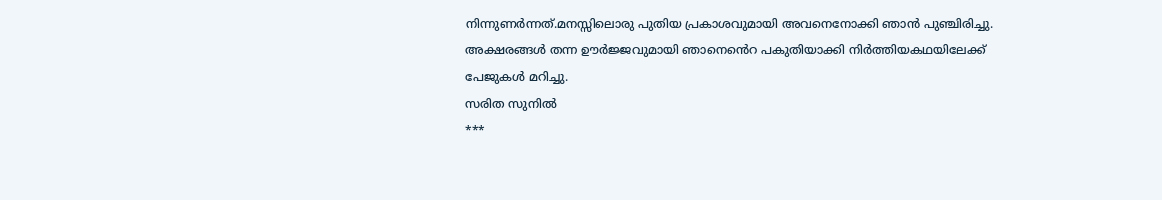നിന്നുണർന്നത്.മനസ്സിലൊരു പുതിയ പ്രകാശവുമായി അവനെനോക്കി ഞാൻ പുഞ്ചിരിച്ചു.
അക്ഷരങ്ങൾ തന്ന ഊർജ്ജവുമായി ഞാനെൻെറ പകുതിയാക്കി നിർത്തിയകഥയിലേക്ക് പേജുകൾ മറിച്ചു.
സരിത സുനിൽ
***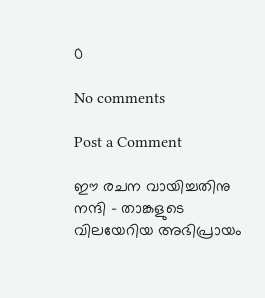0

No comments

Post a Comment

ഈ രചന വായിച്ചതിനു നന്ദി - താങ്കളുടെ വിലയേറിയ അഭിപ്രായം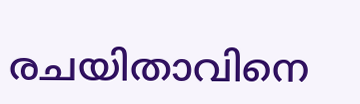രചയിതാവിനെ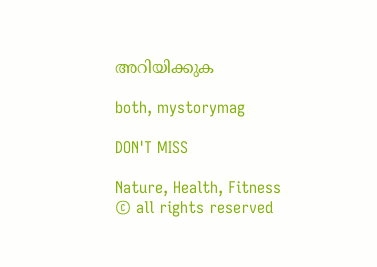അറിയിക്കുക

both, mystorymag

DON'T MISS

Nature, Health, Fitness
© all rights reserved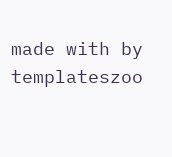made with by templateszoo